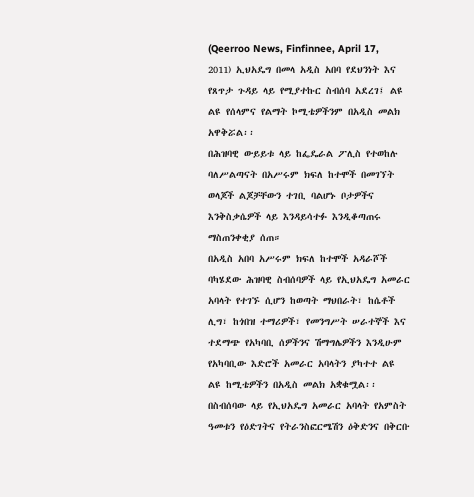(Qeerroo News, Finfinnee, April 17, 2011) ኢህአዴግ በመላ አዲስ አበባ የደህንነት እና የጸጥታ ጉዳይ ላይ የሚያተኩር ስብሰባ አደረገ፤ ልዩ ልዩ የሰላምና የልማት ኮሚቴዎችንም በአዲስ መልክ አዋቅሯል፡፡
በሕዝባዊ ውይይቱ ላይ ከፌዴራል ፖሊስ የተወከሉ ባለሥልጣናት በአሥሩም ክፍለ ከተሞች በመገኘት ወላጆች ልጆቻቸውን ተገቢ ባልሆኑ ቦታዎችና እንቅስቃሴዎች ላይ እንዳይሳተፉ እንዲቆጣጠሩ ማስጠንቀቂያ ሰጠ።
በአዲስ አበባ አሥሩም ክፍለ ከተሞች አዳራሾች ባካሄደው ሕዝባዊ ስብሰባዎች ላይ የኢህአዴግ አመራር አባላት የተገኙ ሲሆን ከወጣት ማህበራት፣ ከሴቶች ሊግ፣ ከጎበዝ ተማሪዎች፣ የመንግሥት ሠራተኞች እና ተደማጭ የአካባቢ ሰዎችንና ሽማግሌዎችን እንዲሁም የአካባቢው እድሮች አመራር አባላትን ያካተተ ልዩ ልዩ ከሚቴዎችን በአዲስ መልክ አቋቁሟል፡፡
በስብሰባው ላይ የኢህአዴግ አመራር አባላት የአምስት ዓመቱን የዕድገትና የትራንስፎርሜሽን ዕቅድንና በቅርቡ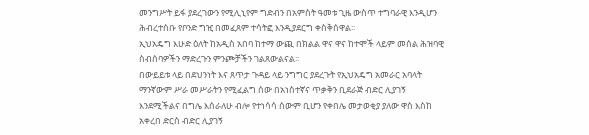መንግሥት ይፋ ያደረገውን የሚሊኒየም ግድብን በአምስት ዓመቱ ጊዜ ውስጥ ተግባራዊ እንዲሆን ሕብረተሰቡ የቦንድ ግዢ በመፈጸም ተሳትፎ እንዲያደርግ ቀስቅሰዋል፡፡
ኢህአዴግ እሁድ ዕለት ከአዲስ አበባ ከተማ ውጪ በክልል ዋና ዋና ከተሞች ላይም መሰል ሕዝባዊ ስብሰባዎችን ማድረጉን ምንጮቻችን ገልጸውልናል፡፡
በውይይቱ ላይ በደህንነት እና ጸጥታ ጉዳይ ላይ ንግግር ያደረጉት የኢህአዴግ አመራር አባላት ማንኛውም ሥራ መሥራትን የሚፈልግ ሰው በአነስተኛና ጥቃቅን ቢደራጅ ብድር ሊያገኝ እንደሚችልና በግሌ እሰራለሁ ብሎ የተነሳሳ ሰውም ቢሆን የቀበሌ መታወቂያ ያለው ዋስ እስከ አቀረበ ድርስ ብድር ሊያገኝ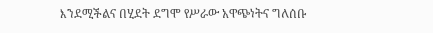እንደሚችልና በሂደት ደግሞ የሥራው አዋጭነትና ግለሰቡ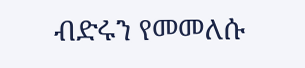ብድሩን የመመለሱ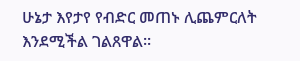ሁኔታ እየታየ የብድር መጠኑ ሊጨምርለት እንደሚችል ገልጸዋል፡፡